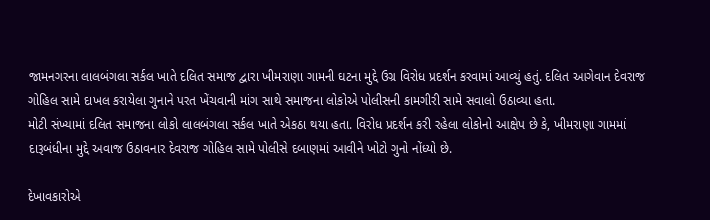જામનગરના લાલબંગલા સર્કલ ખાતે દલિત સમાજ દ્વારા ખીમરાણા ગામની ઘટના મુદ્દે ઉગ્ર વિરોધ પ્રદર્શન કરવામાં આવ્યું હતું. દલિત આગેવાન દેવરાજ ગોહિલ સામે દાખલ કરાયેલા ગુનાને પરત ખેંચવાની માંગ સાથે સમાજના લોકોએ પોલીસની કામગીરી સામે સવાલો ઉઠાવ્યા હતા.
મોટી સંખ્યામાં દલિત સમાજના લોકો લાલબંગલા સર્કલ ખાતે એકઠા થયા હતા. વિરોધ પ્રદર્શન કરી રહેલા લોકોનો આક્ષેપ છે કે, ખીમરાણા ગામમાં દારૂબંધીના મુદ્દે અવાજ ઉઠાવનાર દેવરાજ ગોહિલ સામે પોલીસે દબાણમાં આવીને ખોટો ગુનો નોંધ્યો છે.

દેખાવકારોએ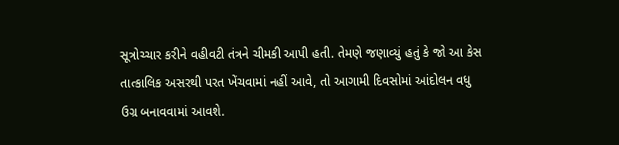સૂત્રોચ્ચાર કરીને વહીવટી તંત્રને ચીમકી આપી હતી. તેમણે જણાવ્યું હતું કે જો આ કેસ તાત્કાલિક અસરથી પરત ખેંચવામાં નહીં આવે, તો આગામી દિવસોમાં આંદોલન વધુ ઉગ્ર બનાવવામાં આવશે.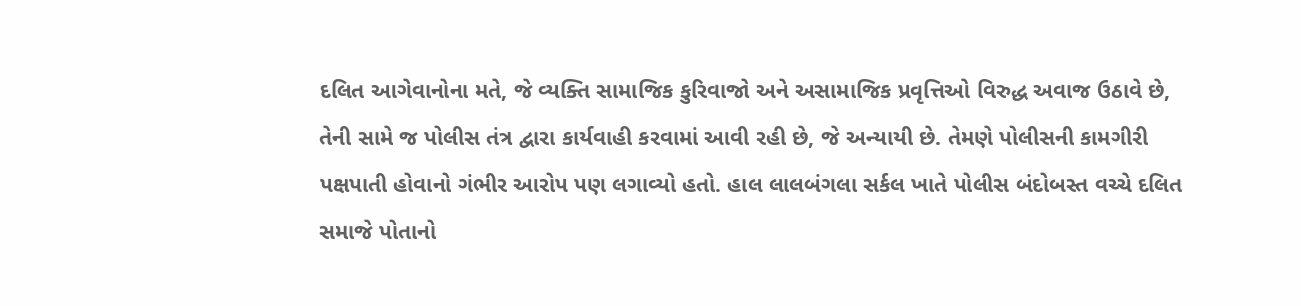દલિત આગેવાનોના મતે, જે વ્યક્તિ સામાજિક કુરિવાજો અને અસામાજિક પ્રવૃત્તિઓ વિરુદ્ધ અવાજ ઉઠાવે છે, તેની સામે જ પોલીસ તંત્ર દ્વારા કાર્યવાહી કરવામાં આવી રહી છે, જે અન્યાયી છે. તેમણે પોલીસની કામગીરી પક્ષપાતી હોવાનો ગંભીર આરોપ પણ લગાવ્યો હતો. હાલ લાલબંગલા સર્કલ ખાતે પોલીસ બંદોબસ્ત વચ્ચે દલિત સમાજે પોતાનો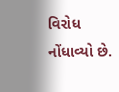વિરોધ નોંધાવ્યો છે.